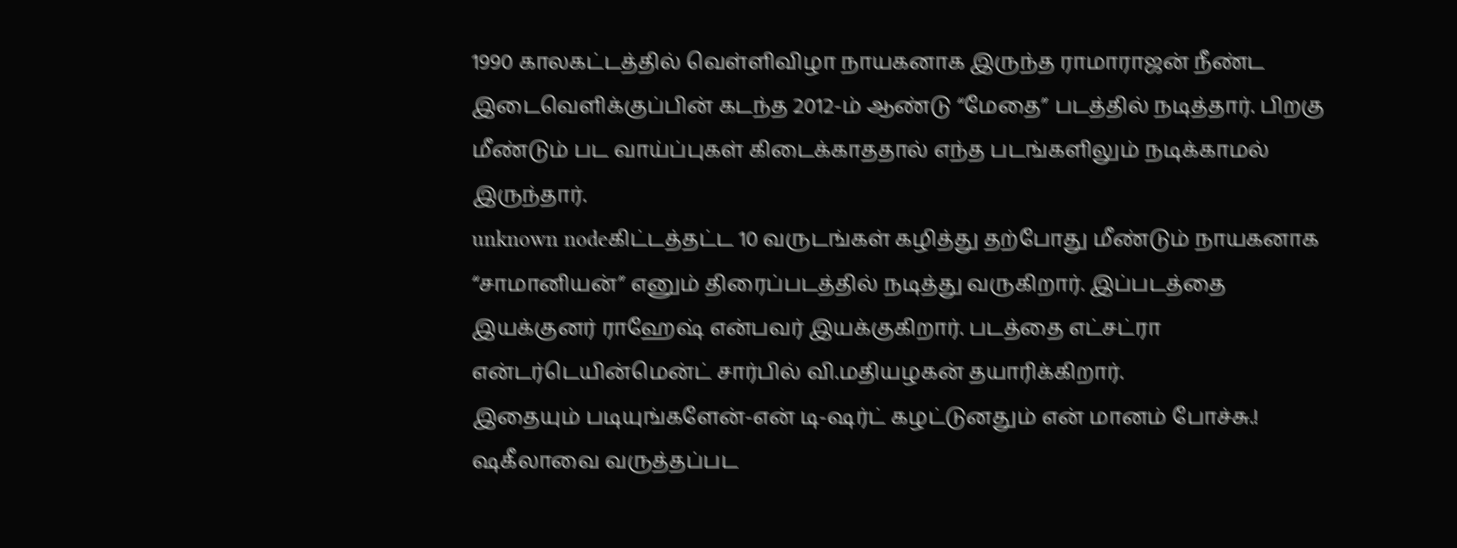1990 காலகட்டத்தில் வெள்ளிவிழா நாயகனாக இருந்த ராமாராஜன் நீண்ட இடைவெளிக்குப்பின் கடந்த 2012-ம் ஆண்டு “மேதை” படத்தில் நடித்தார். பிறகு மீண்டும் பட வாய்ப்புகள் கிடைக்காததால் எந்த படங்களிலும் நடிக்காமல் இருந்தார்.
unknown nodeகிட்டத்தட்ட 10 வருடங்கள் கழித்து தற்போது மீண்டும் நாயகனாக “சாமானியன்” எனும் திரைப்படத்தில் நடித்து வருகிறார். இப்படத்தை இயக்குனர் ராஹேஷ் என்பவர் இயக்குகிறார். படத்தை எட்சட்ரா என்டர்டெயின்மென்ட் சார்பில் வி.மதியழகன் தயாரிக்கிறார்.
இதையும் படியுங்களேன்-என் டி-ஷர்ட் கழட்டுனதும் என் மானம் போச்சு.! ஷகீலாவை வருத்தப்பட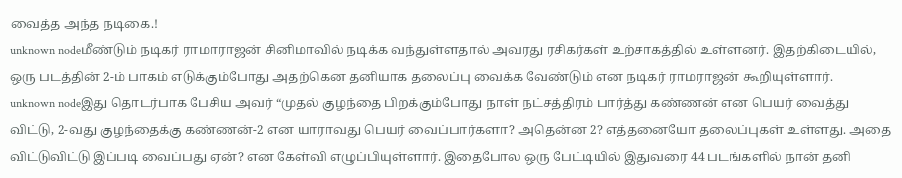வைத்த அந்த நடிகை.!
unknown nodeமீண்டும் நடிகர் ராமாராஜன் சினிமாவில் நடிக்க வந்துள்ளதால் அவரது ரசிகர்கள் உற்சாகத்தில் உள்ளனர். இதற்கிடையில், ஒரு படத்தின் 2-ம் பாகம் எடுக்கும்போது அதற்கென தனியாக தலைப்பு வைக்க வேண்டும் என நடிகர் ராமராஜன் கூறியுள்ளார்.
unknown nodeஇது தொடர்பாக பேசிய அவர் “முதல் குழந்தை பிறக்கும்போது நாள் நட்சத்திரம் பார்த்து கண்ணன் என பெயர் வைத்து விட்டு, 2-வது குழந்தைக்கு கண்ணன்-2 என யாராவது பெயர் வைப்பார்களா? அதென்ன 2? எத்தனையோ தலைப்புகள் உள்ளது. அதை விட்டுவிட்டு இப்படி வைப்பது ஏன்? என கேள்வி எழுப்பியுள்ளார். இதைபோல ஒரு பேட்டியில் இதுவரை 44 படங்களில் நான் தனி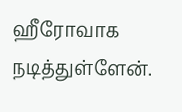ஹீரோவாக நடித்துள்ளேன்.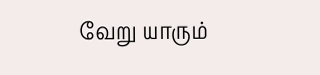வேறு யாரும்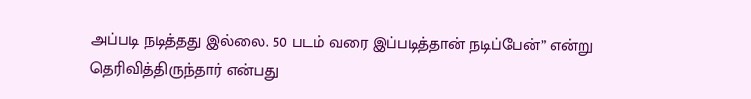அப்படி நடித்தது இல்லை. 50 படம் வரை இப்படித்தான் நடிப்பேன்” என்று தெரிவித்திருந்தார் என்பது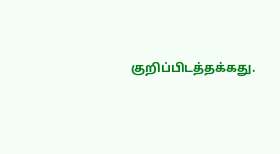குறிப்பிடத்தக்கது.